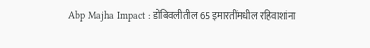Abp Majha Impact : डोंबिवलीतील 65 इमारतींमधील रहिवाशांना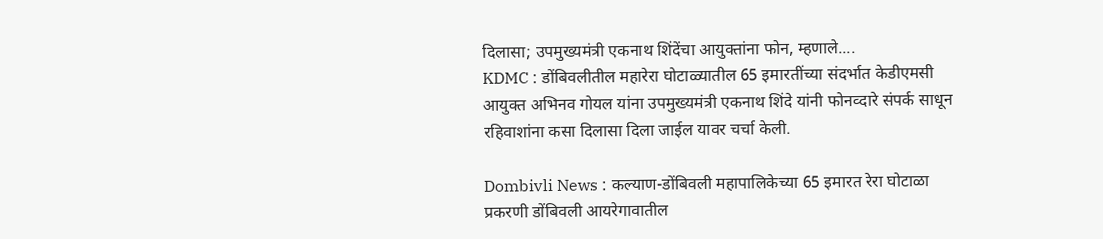दिलासा; उपमुख्यमंत्री एकनाथ शिंदेंचा आयुक्तांना फोन, म्हणाले....
KDMC : डोंबिवलीतील महारेरा घोटाळ्यातील 65 इमारतींच्या संदर्भात केडीएमसी आयुक्त अभिनव गोयल यांना उपमुख्यमंत्री एकनाथ शिंदे यांनी फोनव्दारे संपर्क साधून रहिवाशांना कसा दिलासा दिला जाईल यावर चर्चा केली.

Dombivli News : कल्याण-डोंबिवली महापालिकेच्या 65 इमारत रेरा घोटाळा प्रकरणी डोंबिवली आयरेगावातील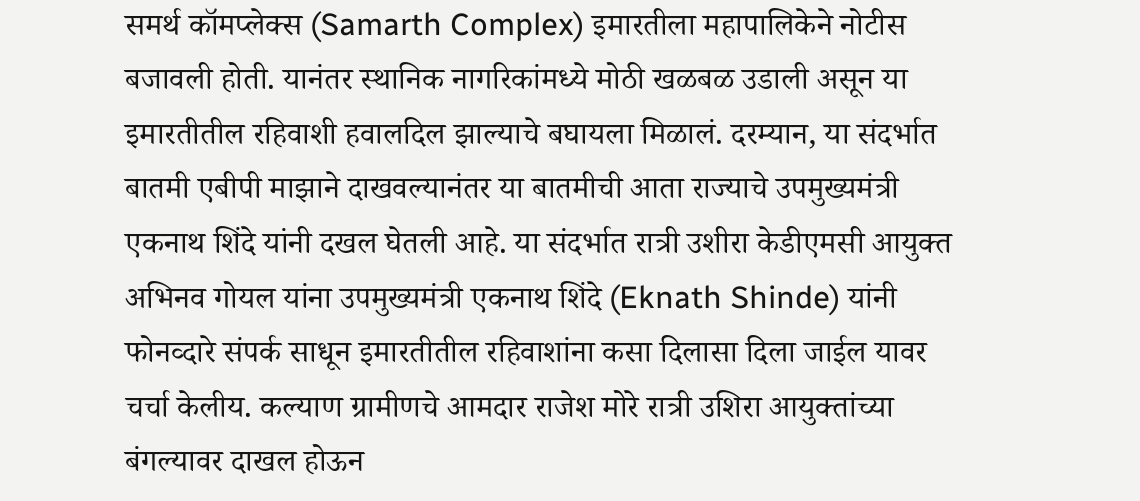समर्थ कॉमप्लेक्स (Samarth Complex) इमारतीला महापालिकेने नोटीस बजावली होती. यानंतर स्थानिक नागरिकांमध्ये मोठी खळबळ उडाली असून या इमारतीतील रहिवाशी हवालदिल झाल्याचे बघायला मिळालं. दरम्यान, या संदर्भात बातमी एबीपी माझाने दाखवल्यानंतर या बातमीची आता राज्याचे उपमुख्यमंत्री एकनाथ शिंदे यांनी दखल घेतली आहे. या संदर्भात रात्री उशीरा केडीएमसी आयुक्त अभिनव गोयल यांना उपमुख्यमंत्री एकनाथ शिंदे (Eknath Shinde) यांनी फोनव्दारे संपर्क साधून इमारतीतील रहिवाशांना कसा दिलासा दिला जाईल यावर चर्चा केलीय. कल्याण ग्रामीणचे आमदार राजेश मोरे रात्री उशिरा आयुक्तांच्या बंगल्यावर दाखल होऊन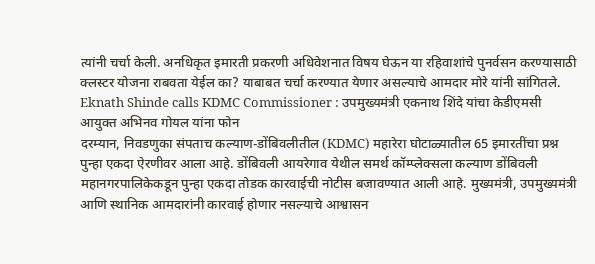त्यांनी चर्चा केली. अनधिकृत इमारती प्रकरणी अधिवेशनात विषय घेऊन या रहिवाशांचे पुनर्वसन करण्यासाठी क्लस्टर योजना राबवता येईल का? याबाबत चर्चा करण्यात येणार असल्याचे आमदार मोरे यांनी सांगितले.
Eknath Shinde calls KDMC Commissioner : उपमुख्यमंत्री एकनाथ शिंदे यांचा केडीएमसी आयुक्त अभिनव गोयल यांना फोन
दरम्यान, निवडणुका संपताच कल्याण-डोंबिवलीतील (KDMC) महारेरा घोटाळ्यातील 65 इमारतींचा प्रश्न पुन्हा एकदा ऐरणीवर आला आहे. डोंबिवली आयरेगाव येथील समर्थ कॉम्प्लेक्सला कल्याण डोंबिवली महानगरपालिकेकडून पुन्हा एकदा तोडक कारवाईची नोटीस बजावण्यात आली आहे. मुख्यमंत्री, उपमुख्यमंत्री आणि स्थानिक आमदारांनी कारवाई होणार नसल्याचे आश्वासन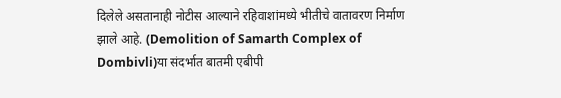दिलेले असतानाही नोटीस आल्याने रहिवाशांमध्ये भीतीचे वातावरण निर्माण झाले आहे. (Demolition of Samarth Complex of Dombivli)या संदर्भात बातमी एबीपी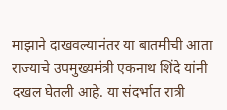माझाने दाखवल्यानंतर या बातमीची आता राज्याचे उपमुख्यमंत्री एकनाथ शिंदे यांनी दखल घेतली आहे. या संदर्भात रात्री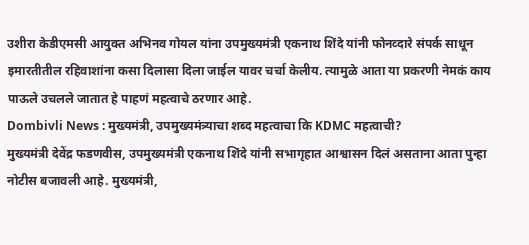उशीरा केडीएमसी आयुक्त अभिनव गोयल यांना उपमुख्यमंत्री एकनाथ शिंदे यांनी फोनव्दारे संपर्क साधून इमारतीतील रहिवाशांना कसा दिलासा दिला जाईल यावर चर्चा केलीय. त्यामुळे आता या प्रकरणी नेमकं काय पाऊले उचलले जातात हे पाहणं महत्वाचे ठरणार आहे.
Dombivli News : मुख्यमंत्री, उपमुख्यमंत्र्याचा शब्द महत्वाचा कि KDMC महत्वाची?
मुख्यमंत्री देवेंद्र फडणवीस, उपमुख्यमंत्री एकनाथ शिंदे यांनी सभागृहात आश्वासन दिलं असताना आता पुन्हा नोटीस बजावली आहे. मुख्यमंत्री,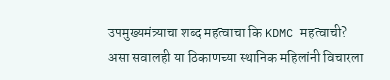उपमुख्यमंत्र्याचा शब्द महत्वाचा कि KDMC महत्वाची? असा सवालही या ठिकाणच्या स्थानिक महिलांनी विचारला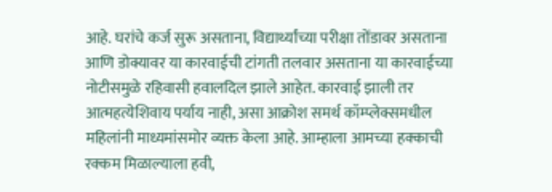आहे. घरांचे कर्ज सुरू असताना, विद्यार्थ्यांच्या परीक्षा तोंडावर असताना आणि डोक्यावर या कारवाईची टांगती तलवार असताना या कारवाईच्या नोटीसमुळे रहिवासी हवालदिल झाले आहेत. कारवाई झाली तर आत्महत्येशिवाय पर्याय नाही, असा आक्रोश समर्थ कॉम्प्लेक्समधील महिलांनी माध्यमांसमोर व्यक्त केला आहे. आम्हाला आमच्या हक्काची रक्कम मिळाल्याला हवी,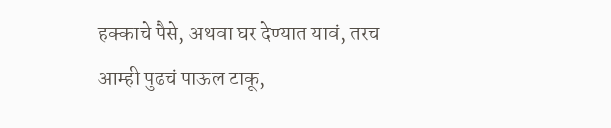हक्काचे पैसे, अथवा घर देण्यात यावं, तरच आम्ही पुढचं पाऊल टाकू,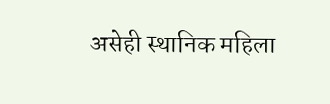असेही स्थानिक महिला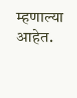म्हणाल्या आहेत.